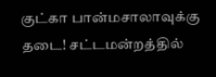குட்கா பான்மசாலாவுக்கு  தடை! சட்டமன்றத்தில்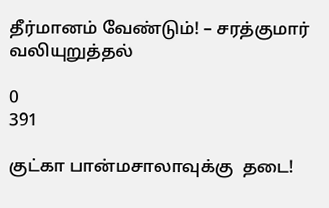தீர்மானம் வேண்டும்! – சரத்குமார் வலியுறுத்தல்

0
391

குட்கா பான்மசாலாவுக்கு  தடை!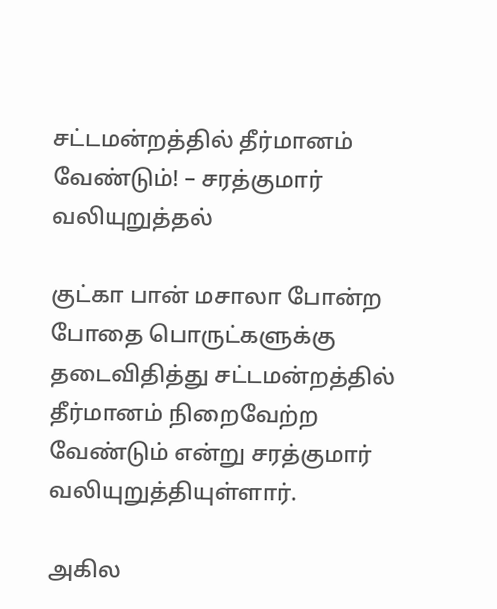சட்டமன்றத்தில் தீர்மானம் வேண்டும்! – சரத்குமார் வலியுறுத்தல்

குட்கா பான் மசாலா போன்ற போதை பொருட்களுக்கு தடைவிதித்து சட்டமன்றத்தில் தீர்மானம் நிறைவேற்ற வேண்டும் என்று சரத்குமார் வலியுறுத்தியுள்ளார்.

அகில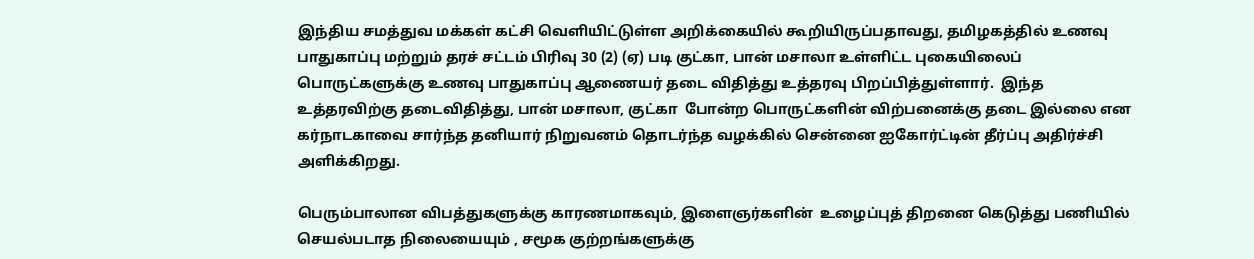இந்திய சமத்துவ மக்கள் கட்சி வெளியிட்டுள்ள அறிக்கையில் கூறியிருப்பதாவது, தமிழகத்தில் உணவு பாதுகாப்பு மற்றும் தரச் சட்டம் பிரிவு 30 (2) (ஏ) படி குட்கா, பான் மசாலா உள்ளிட்ட புகையிலைப் பொருட்களுக்கு உணவு பாதுகாப்பு ஆணையர் தடை விதித்து உத்தரவு பிறப்பித்துள்ளார்.  இந்த உத்தரவிற்கு தடைவிதித்து, பான் மசாலா, குட்கா  போன்ற பொருட்களின் விற்பனைக்கு தடை இல்லை என கர்நாடகாவை சார்ந்த தனியார் நிறுவனம் தொடர்ந்த வழக்கில் சென்னை ஐகோர்ட்டின் தீர்ப்பு அதிர்ச்சி அளிக்கிறது.

பெரும்பாலான விபத்துகளுக்கு காரணமாகவும், இளைஞர்களின்  உழைப்புத் திறனை கெடுத்து பணியில் செயல்படாத நிலையையும் , சமூக குற்றங்களுக்கு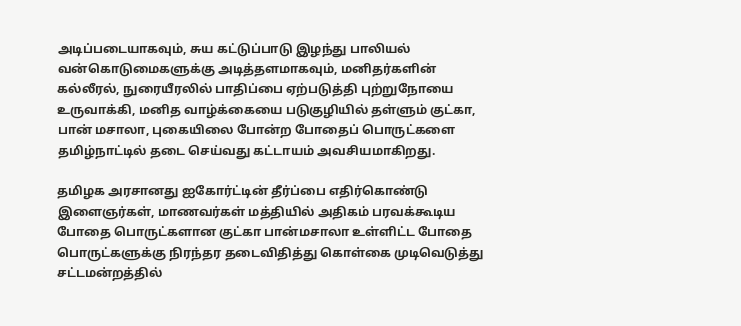அடிப்படையாகவும், சுய கட்டுப்பாடு இழந்து பாலியல் வன்கொடுமைகளுக்கு அடித்தளமாகவும், மனிதர்களின் கல்லீரல், நுரையீரலில் பாதிப்பை ஏற்படுத்தி புற்றுநோயை உருவாக்கி, மனித வாழ்க்கையை படுகுழியில் தள்ளும் குட்கா, பான் மசாலா, புகையிலை போன்ற போதைப் பொருட்களை தமிழ்நாட்டில் தடை செய்வது கட்டாயம் அவசியமாகிறது.

தமிழக அரசானது ஐகோர்ட்டின் தீர்ப்பை எதிர்கொண்டு இளைஞர்கள், மாணவர்கள் மத்தியில் அதிகம் பரவக்கூடிய போதை பொருட்களான குட்கா பான்மசாலா உள்ளிட்ட போதை பொருட்களுக்கு நிரந்தர தடைவிதித்து கொள்கை முடிவெடுத்து சட்டமன்றத்தில்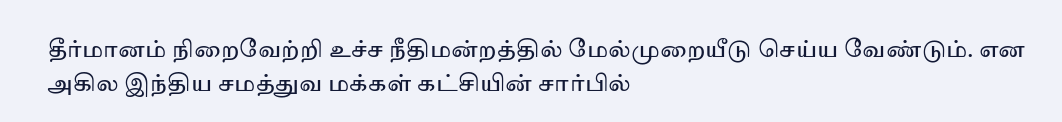தீர்மானம் நிறைவேற்றி உச்ச நீதிமன்றத்தில் மேல்முறையீடு செய்ய வேண்டும். என அகில இந்திய சமத்துவ மக்கள் கட்சியின் சார்பில்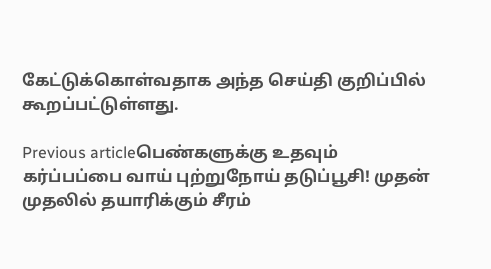கேட்டுக்கொள்வதாக அந்த செய்தி குறிப்பில் கூறப்பட்டுள்ளது.

Previous articleபெண்களுக்கு உதவும் கர்ப்பப்பை வாய் புற்றுநோய் தடுப்பூசி! முதன் முதலில் தயாரிக்கும் சீரம்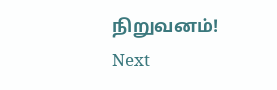நிறுவனம்!
Next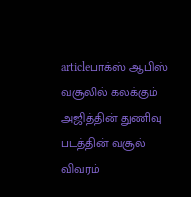articleபாக்ஸ் ஆபிஸ் வசூலில் கலக்கும் அஜித்தின் துணிவு படத்தின் வசூல் விவரம்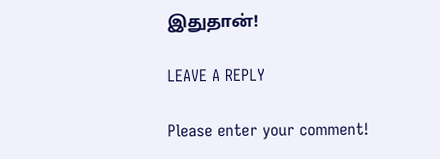இதுதான்!

LEAVE A REPLY

Please enter your comment!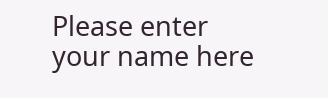Please enter your name here